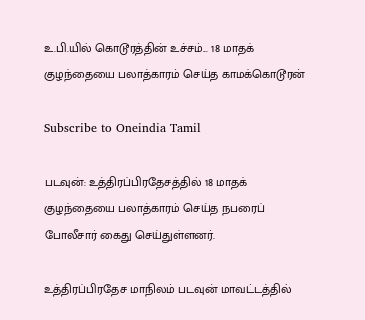உ.பி.யில் கொடூரத்தின் உச்சம்... 18 மாதக் குழந்தையை பலாத்காரம் செய்த காமக்கொடூரன்

Subscribe to Oneindia Tamil

படவுன்: உத்திரப்பிரதேசத்தில் 18 மாதக் குழந்தையை பலாத்காரம் செய்த நபரைப் போலீசார் கைது செய்துள்ளனர்.

உத்திரப்பிரதேச மாநிலம் படவுன் மாவட்டத்தில்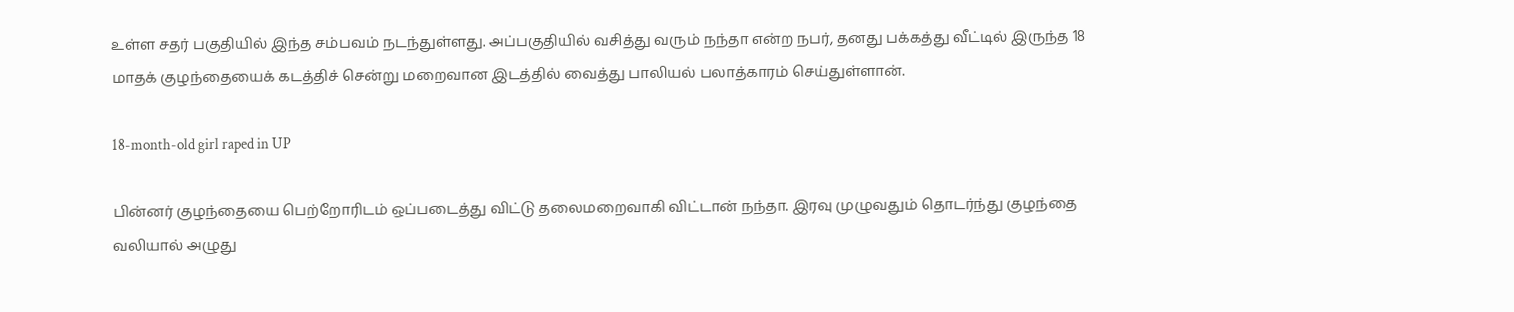உள்ள சதர் பகுதியில் இந்த சம்பவம் நடந்துள்ளது. அப்பகுதியில் வசித்து வரும் நந்தா என்ற நபர், தனது பக்கத்து வீட்டில் இருந்த 18 மாதக் குழந்தையைக் கடத்திச் சென்று மறைவான இடத்தில் வைத்து பாலியல் பலாத்காரம் செய்துள்ளான்.

18-month-old girl raped in UP

பின்னர் குழந்தையை பெற்றோரிடம் ஒப்படைத்து விட்டு தலைமறைவாகி விட்டான் நந்தா. இரவு முழுவதும் தொடர்ந்து குழந்தை வலியால் அழுது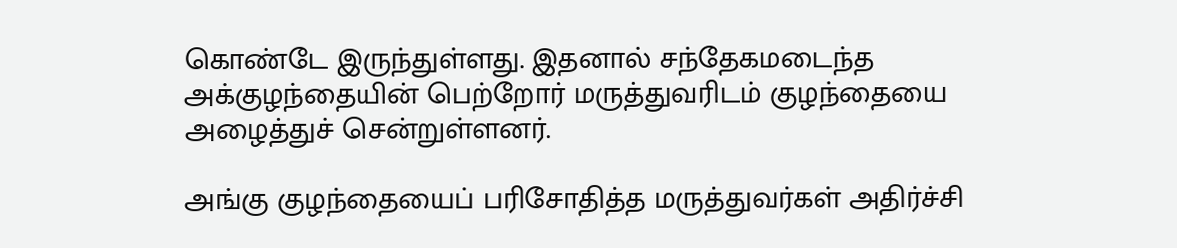கொண்டே இருந்துள்ளது. இதனால் சந்தேகமடைந்த அக்குழந்தையின் பெற்றோர் மருத்துவரிடம் குழந்தையை அழைத்துச் சென்றுள்ளனர்.

அங்கு குழந்தையைப் பரிசோதித்த மருத்துவர்கள் அதிர்ச்சி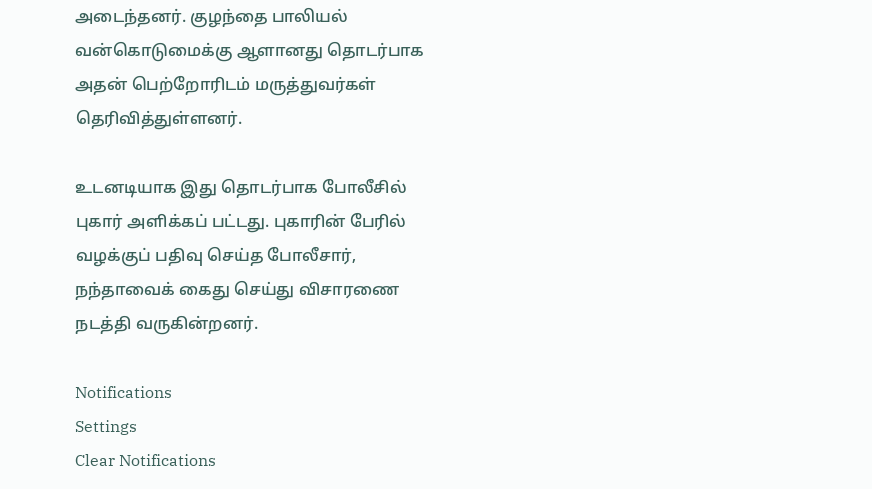அடைந்தனர். குழந்தை பாலியல் வன்கொடுமைக்கு ஆளானது தொடர்பாக அதன் பெற்றோரிடம் மருத்துவர்கள் தெரிவித்துள்ளனர்.

உடனடியாக இது தொடர்பாக போலீசில் புகார் அளிக்கப் பட்டது. புகாரின் பேரில் வழக்குப் பதிவு செய்த போலீசார், நந்தாவைக் கைது செய்து விசாரணை நடத்தி வருகின்றனர்.

Notifications
Settings
Clear Notifications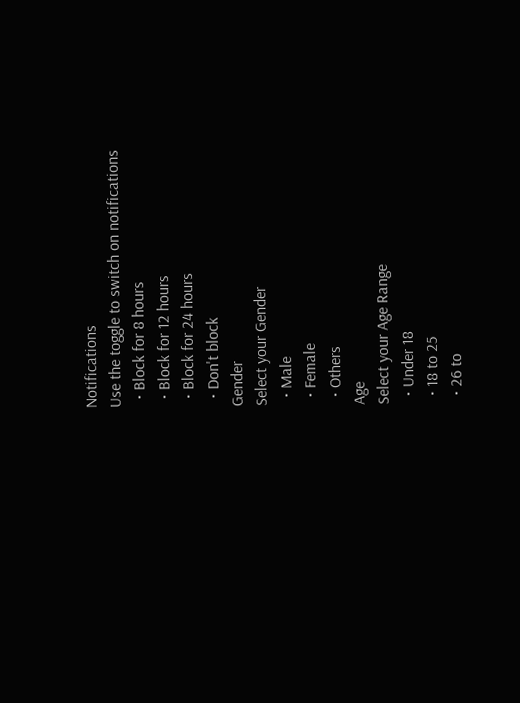Notifications
Use the toggle to switch on notifications
  • Block for 8 hours
  • Block for 12 hours
  • Block for 24 hours
  • Don't block
Gender
Select your Gender
  • Male
  • Female
  • Others
Age
Select your Age Range
  • Under 18
  • 18 to 25
  • 26 to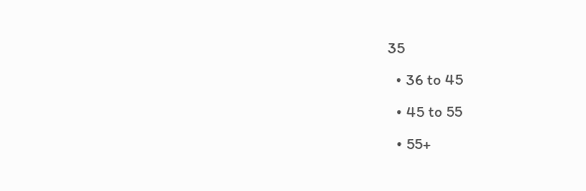35
  • 36 to 45
  • 45 to 55
  • 55+